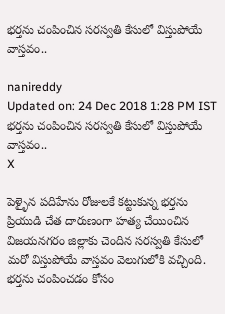భర్తను చంపించిన సరస్వతి కేసులో విస్తుపోయే వాస్తవం..

nanireddy
Updated on: 24 Dec 2018 1:28 PM IST
భర్తను చంపించిన సరస్వతి కేసులో విస్తుపోయే వాస్తవం..
X

పెళ్ళైన పదిహేను రోజులకే కట్టుకున్న భర్తను ప్రియుడి చేత దారుణంగా హత్య చేయించిన విజయనగరం జిల్లాకు చెందిన సరస్వతి కేసులో మరో విస్తుపోయే వాస్తవం వెలుగులోకి వచ్చింది. భర్తను చంపించడం కోసం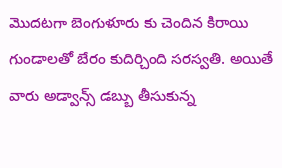మొదటగా బెంగుళూరు కు చెందిన కిరాయి గుండాలతో బేరం కుదిర్చింది సరస్వతి. అయితే వారు అడ్వాన్స్ డబ్బు తీసుకున్న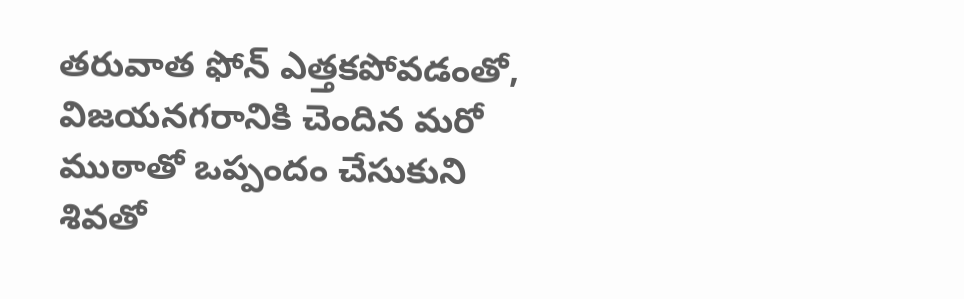తరువాత ఫోన్‌ ఎత్తకపోవడంతో, విజయనగరానికి చెందిన మరో ముఠాతో ఒప్పందం చేసుకుని శివతో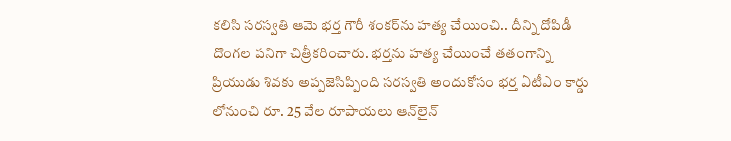కలిసి సరస్వతి ఆమె భర్త గౌరీ శంకర్‌ను హత్య చేయించి.. దీన్ని దోపిడీ దొంగల పనిగా చిత్రీకరించారు. భర్తను హత్య చేయించే తతంగాన్ని ప్రియుడు శివకు అప్పజెసిప్పింది సరస్వతి అందుకోసం భర్త ఏటీఎం కార్డు లోనుంచి రూ. 25 వేల రూపాయలు ఆన్‌లైన్‌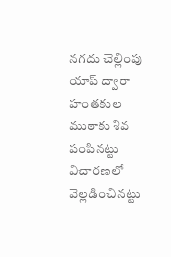నగదు చెల్లింపు యాప్‌ ద్వారా హంతకుల ముఠాకు శివ పంపినట్టు విచారణలో వెల్లడించినట్టు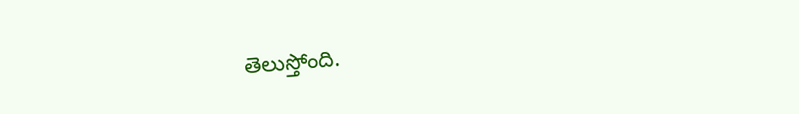తెలుస్తోంది.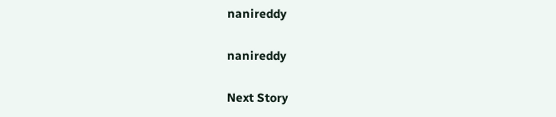nanireddy

nanireddy

Next Story